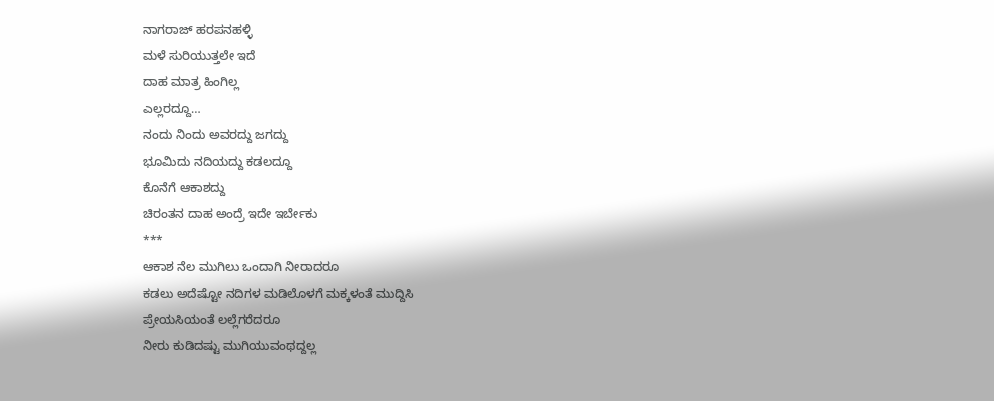ನಾಗರಾಜ್ ಹರಪನಹಳ್ಳಿ
ಮಳೆ ಸುರಿಯುತ್ತಲೇ ಇದೆ
ದಾಹ ಮಾತ್ರ ಹಿಂಗಿಲ್ಲ
ಎಲ್ಲರದ್ದೂ…
ನಂದು ನಿಂದು ಅವರದ್ದು ಜಗದ್ದು
ಭೂಮಿದು ನದಿಯದ್ದು ಕಡಲದ್ದೂ
ಕೊನೆಗೆ ಆಕಾಶದ್ದು
ಚಿರಂತನ ದಾಹ ಅಂದ್ರೆ ಇದೇ ಇರ್ಬೇಕು
***
ಆಕಾಶ ನೆಲ ಮುಗಿಲು ಒಂದಾಗಿ ನೀರಾದರೂ
ಕಡಲು ಅದೆಷ್ಟೋ ನದಿಗಳ ಮಡಿಲೊಳಗೆ ಮಕ್ಕಳಂತೆ ಮುದ್ದಿಸಿ
ಪ್ರೇಯಸಿಯಂತೆ ಲಲ್ಲೆಗರೆದರೂ
ನೀರು ಕುಡಿದಷ್ಟು ಮುಗಿಯುವಂಥದ್ದಲ್ಲ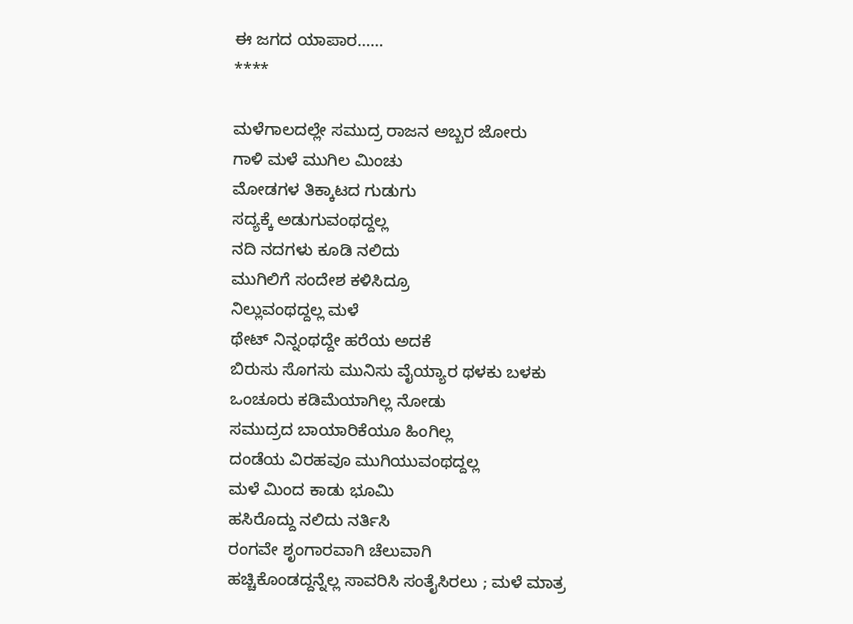ಈ ಜಗದ ಯಾಪಾರ……
****

ಮಳೆಗಾಲದಲ್ಲೇ ಸಮುದ್ರ ರಾಜನ ಅಬ್ಬರ ಜೋರು
ಗಾಳಿ ಮಳೆ ಮುಗಿಲ ಮಿಂಚು
ಮೋಡಗಳ ತಿಕ್ಕಾಟದ ಗುಡುಗು
ಸದ್ಯಕ್ಕೆ ಅಡುಗುವಂಥದ್ದಲ್ಲ
ನದಿ ನದಗಳು ಕೂಡಿ ನಲಿದು
ಮುಗಿಲಿಗೆ ಸಂದೇಶ ಕಳಿಸಿದ್ರೂ
ನಿಲ್ಲುವಂಥದ್ದಲ್ಲ ಮಳೆ
ಥೇಟ್ ನಿನ್ನಂಥದ್ದೇ ಹರೆಯ ಅದಕೆ
ಬಿರುಸು ಸೊಗಸು ಮುನಿಸು ವೈಯ್ಯಾರ ಥಳಕು ಬಳಕು
ಒಂಚೂರು ಕಡಿಮೆಯಾಗಿಲ್ಲ ನೋಡು
ಸಮುದ್ರದ ಬಾಯಾರಿಕೆಯೂ ಹಿಂಗಿಲ್ಲ
ದಂಡೆಯ ವಿರಹವೂ ಮುಗಿಯುವಂಥದ್ದಲ್ಲ
ಮಳೆ ಮಿಂದ ಕಾಡು ಭೂಮಿ
ಹಸಿರೊದ್ದು ನಲಿದು ನರ್ತಿಸಿ
ರಂಗವೇ ಶೃಂಗಾರವಾಗಿ ಚೆಲುವಾಗಿ
ಹಚ್ಚಿಕೊಂಡದ್ದನ್ನೆಲ್ಲ ಸಾವರಿಸಿ ಸಂತೈಸಿರಲು ; ಮಳೆ ಮಾತ್ರ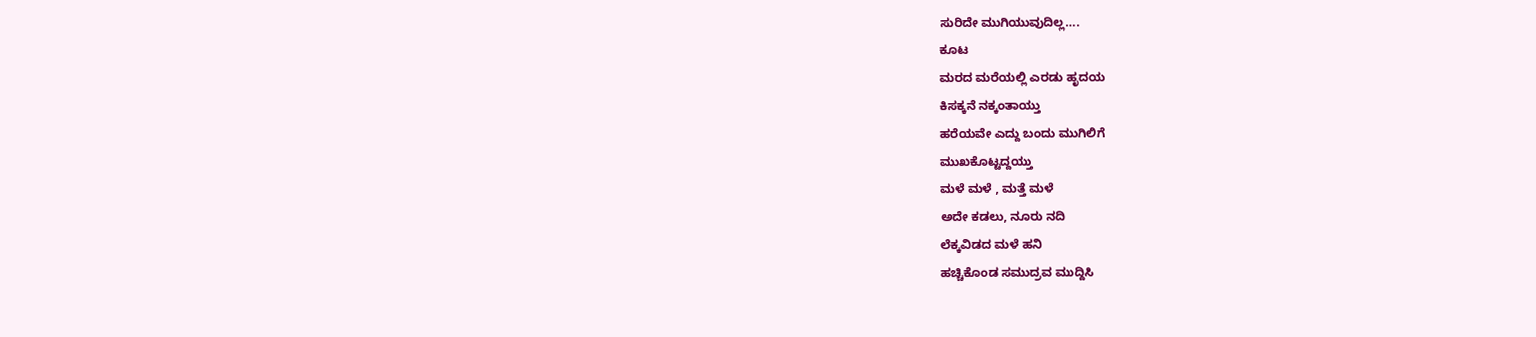ಸುರಿದೇ ಮುಗಿಯುವುದಿಲ್ಲ….
ಕೂಟ
ಮರದ ಮರೆಯಲ್ಲಿ ಎರಡು ಹೃದಯ
ಕಿಸಕ್ಕನೆ ನಕ್ಕಂತಾಯ್ತು
ಹರೆಯವೇ ಎದ್ದು ಬಂದು ಮುಗಿಲಿಗೆ
ಮುಖಕೊಟ್ಟದ್ದಯ್ತು
ಮಳೆ ಮಳೆ , ಮತ್ತೆ ಮಳೆ
ಅದೇ ಕಡಲು, ನೂರು ನದಿ
ಲೆಕ್ಕವಿಡದ ಮಳೆ ಹನಿ
ಹಚ್ಚಿಕೊಂಡ ಸಮುದ್ರವ ಮುದ್ದಿಸಿ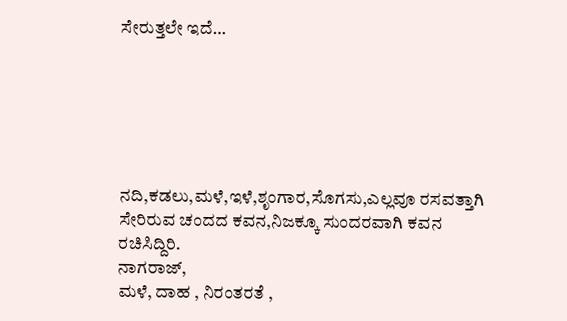ಸೇರುತ್ತಲೇ ಇದೆ…






ನದಿ,ಕಡಲು,ಮಳೆ,ಇಳೆ,ಶೃಂಗಾರ,ಸೊಗಸು,ಎಲ್ಲವೂ ರಸವತ್ತಾಗಿ ಸೇರಿರುವ ಚಂದದ ಕವನ,ನಿಜಕ್ಕೂ ಸುಂದರವಾಗಿ ಕವನ ರಚಿಸಿದ್ದಿರಿ.
ನಾಗರಾಜ್,
ಮಳೆ, ದಾಹ , ನಿರಂತರತೆ ,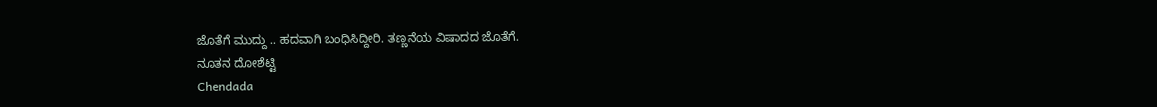ಜೊತೆಗೆ ಮುದ್ದು .. ಹದವಾಗಿ ಬಂಧಿಸಿದ್ದೀರಿ. ತಣ್ಣನೆಯ ವಿಷಾದದ ಜೊತೆಗೆ.
ನೂತನ ದೋಶೆಟ್ಟಿ
Chendada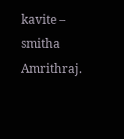kavite – smitha Amrithraj.